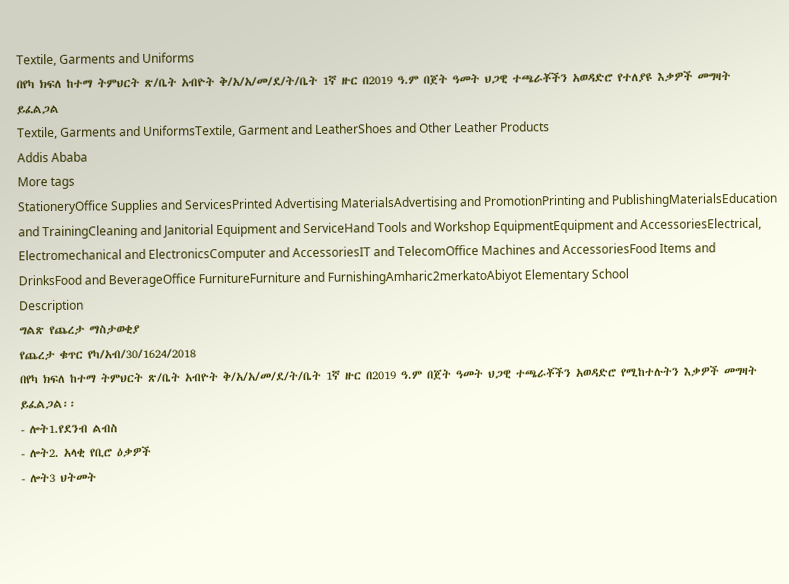Textile, Garments and Uniforms
በየካ ክፍለ ከተማ ትምህርት ጽ/ቤት አብዮት ቅ/አ/አ/መ/ደ/ት/ቤት 1ኛ ዙር በ2019 ዓ.ም በጀት ዓመት ህጋዊ ተጫራቾችን አወዳድሮ የተለያዩ እቃዎች መግዛት ይፈልጋል
Textile, Garments and UniformsTextile, Garment and LeatherShoes and Other Leather Products
Addis Ababa
More tags
StationeryOffice Supplies and ServicesPrinted Advertising MaterialsAdvertising and PromotionPrinting and PublishingMaterialsEducation and TrainingCleaning and Janitorial Equipment and ServiceHand Tools and Workshop EquipmentEquipment and AccessoriesElectrical, Electromechanical and ElectronicsComputer and AccessoriesIT and TelecomOffice Machines and AccessoriesFood Items and DrinksFood and BeverageOffice FurnitureFurniture and FurnishingAmharic2merkatoAbiyot Elementary School
Description
ግልጽ የጨረታ ማስታወቂያ
የጨረታ ቁጥር የካ/አብ/30/1624/2018
በየካ ክፍለ ከተማ ትምህርት ጽ/ቤት አብዮት ቅ/አ/አ/መ/ደ/ት/ቤት 1ኛ ዙር በ2019 ዓ.ም በጀት ዓመት ህጋዊ ተጫራቾችን አወዳድሮ የሚከተሉትን እቃዎች መግዛት ይፈልጋል፡፡
- ሎት1.የደንብ ልብስ
- ሎት2. አላቂ የቢሮ ዕቃዎች
- ሎት3 ህትመት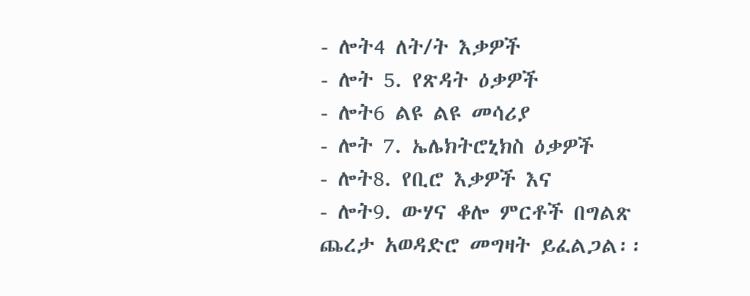- ሎት4 ለት/ት እቃዎች
- ሎት 5. የጽዳት ዕቃዎች
- ሎት6 ልዩ ልዩ መሳሪያ
- ሎት 7. ኤሌክትሮኒክስ ዕቃዎች
- ሎት8. የቢሮ እቃዎች እና
- ሎት9. ውሃና ቆሎ ምርቶች በግልጽ ጨረታ አወዳድሮ መግዛት ይፈልጋል፡፡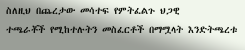ስለዚህ በጨረታው መሳተፍ የምትፈልጉ ህጋዊ
ተጫራቾች የሚከተሉትን መስፈርቶች በማሟላት እንድትጫረቱ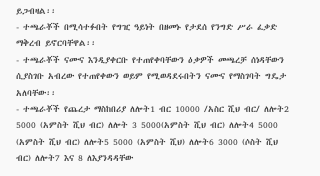ይጋብዛል፡፡
- ተጫራቾች በሚሳተፉበት የግዢ ዓይነት በዘመኑ የታደሰ የንግድ ሥራ ፈቃድ ማቅረብ ይኖርባቸዋል፡፡
- ተጫራቾች ናሙና እንዲያቀርቡ የተጠየቀባቸውን ዕቃዎች መጫረቻ ሰነዳቸውን ሲያስገቡ አብረው የተጠየቀውን ወይም የሚወዳደሩበትን ናሙና የማስገባት ግዴታ አለባቸው፡፡
- ተጫራቾች የጨረታ ማስከበሪያ ለሎት1 ብር 10000 /አስር ሺህ ብር/ ለሎት2 5000 (አምስት ሺህ ብር) ለሎት 3 5000(አምስት ሺህ ብር) ለሎት4 5000 (አምስት ሺህ ብር) ለሎት5 5000 (አምስት ሺህ) ለሎት6 3000 (ሶስት ሺህ ብር) ለሎት7 እና 8 ለእያንዳዳቸው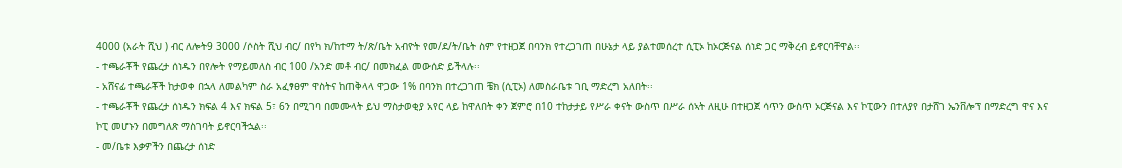4000 (አራት ሺህ ) ብር ለሎት9 3000 /ሶስት ሺህ ብር/ በየካ ክ/ከተማ ት/ጽ/ቤት አብዮት የመ/ደ/ት/ቤት ስም የተዘጋጀ በባንክ የተረጋገጠ በሁኔታ ላይ ያልተመሰረተ ሲፒኦ ከኦርጅናል ሰነድ ጋር ማቅረብ ይኖርባቸዋል፡፡
- ተጫራቾች የጨረታ ሰነዱን በየሎት የማይመለስ ብር 100 /አንድ መቶ ብር/ በመክፈል መውሰድ ይችላሉ፡፡
- አሸናፊ ተጫራቾች ከታወቀ በኋላ ለመልካም ስራ አፈፃፀም ዋስትና ከጠቅላላ ዋጋው 1% በባንክ በተረጋገጠ ቼክ (ሲፒኦ) ለመስራቤቱ ገቢ ማድረግ አለበት፡፡
- ተጫራቾች የጨረታ ሰነዱን ክፍል 4 እና ክፍል 5፣ 6ን በሚገባ በመሙላት ይህ ማስታወቂያ አየር ላይ ከዋለበት ቀን ጀምሮ በ10 ተከታታይ የሥራ ቀናት ውስጥ በሥራ ሰኣት ለዚሁ በተዘጋጀ ሳጥን ውስጥ ኦርጅናል እና ኮፒውን በተለያየ በታሸገ ኤንቨሎፕ በማድረግ ዋና እና ኮፒ መሆኑን በመግለጽ ማስገባት ይኖርባችኋል፡፡
- መ/ቤቱ እቃዎችን በጨረታ ሰነድ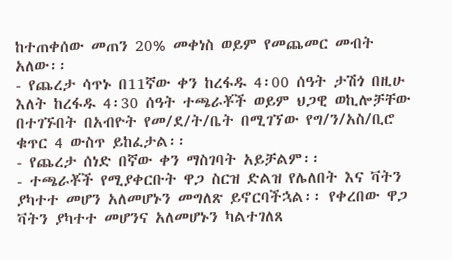ከተጠቀሰው መጠን 20% መቀነስ ወይም የመጨመር መብት አለው፡፡
- የጨረታ ሳጥኑ በ11ኛው ቀን ከረፋዱ 4፡00 ሰዓት ታሽጎ በዚሁ እለት ከረፋዱ 4፡30 ሰዓት ተጫራቾች ወይም ህጋዊ ወኪሎቻቸው በተገኙበት በአብዮት የመ/ደ/ት/ቤት በሚገኘው የግ/ን/አስ/ቢሮ ቁጥር 4 ውስጥ ይከፈታል፡፡
- የጨረታ ሰነድ በኛው ቀን ማስገባት አይቻልም፡፡
- ተጫራቾች የሚያቀርቡት ዋጋ ስርዝ ድልዝ የሌለበት እና ቫትን ያካተተ መሆን አለመሆኑን መግለጽ ይኖርባችኋል፡፡ የቀረበው ዋጋ ቫትን ያካተተ መሆንና አለመሆኑን ካልተገለጸ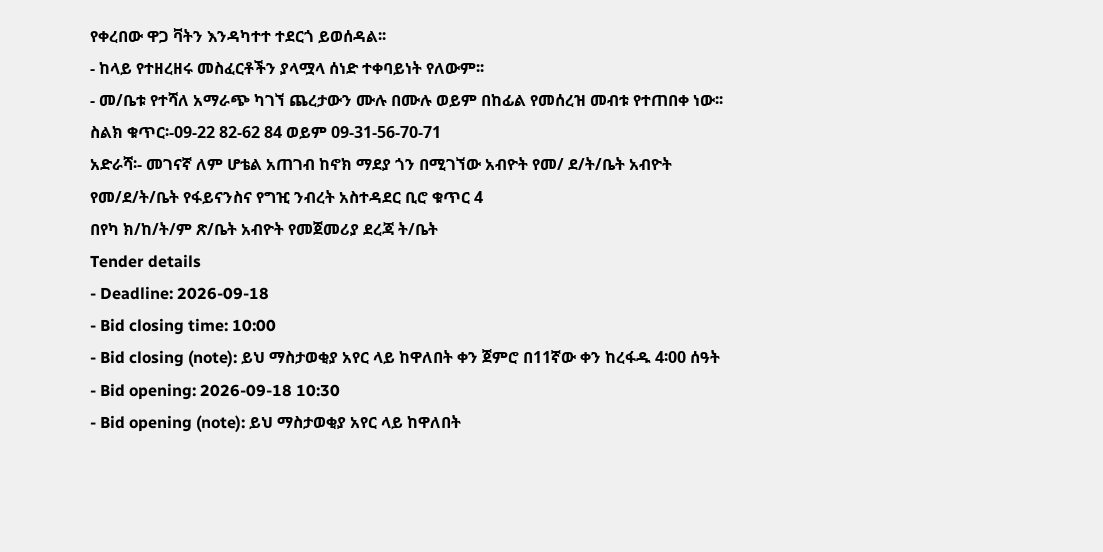የቀረበው ዋጋ ቫትን እንዳካተተ ተደርጎ ይወሰዳል፡፡
- ከላይ የተዘረዘሩ መስፈርቶችን ያላሟላ ሰነድ ተቀባይነት የለውም፡፡
- መ/ቤቱ የተሻለ አማራጭ ካገኘ ጨረታውን ሙሉ በሙሉ ወይም በከፊል የመሰረዝ መብቱ የተጠበቀ ነው፡፡
ስልክ ቁጥር፡-09-22 82-62 84 ወይም 09-31-56-70-71
አድራሻ፡- መገናኛ ለም ሆቴል አጠገብ ከኖክ ማደያ ጎን በሚገኘው አብዮት የመ/ ደ/ት/ቤት አብዮት የመ/ደ/ት/ቤት የፋይናንስና የግዢ ንብረት አስተዳደር ቢሮ ቁጥር 4
በየካ ክ/ከ/ት/ም ጽ/ቤት አብዮት የመጀመሪያ ደረጃ ት/ቤት
Tender details
- Deadline: 2026-09-18
- Bid closing time: 10:00
- Bid closing (note): ይህ ማስታወቂያ አየር ላይ ከዋለበት ቀን ጀምሮ በ11ኛው ቀን ከረፋዱ 4፡00 ሰዓት
- Bid opening: 2026-09-18 10:30
- Bid opening (note): ይህ ማስታወቂያ አየር ላይ ከዋለበት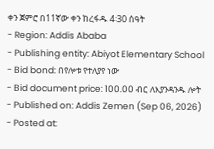ቀን ጀምሮ በ11ኛው ቀን ከረፋዱ 4፡30 ሰዓት
- Region: Addis Ababa
- Publishing entity: Abiyot Elementary School
- Bid bond: በየሎቱ የተለያየ ነው
- Bid document price: 100.00 ብር ለእያንዳንዱ ሎት
- Published on: Addis Zemen (Sep 06, 2026)
- Posted at: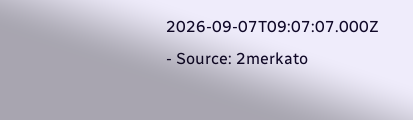2026-09-07T09:07:07.000Z
- Source: 2merkato